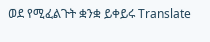ወደ የሚፈልጉት ቋንቋ ይቀይሩ Translate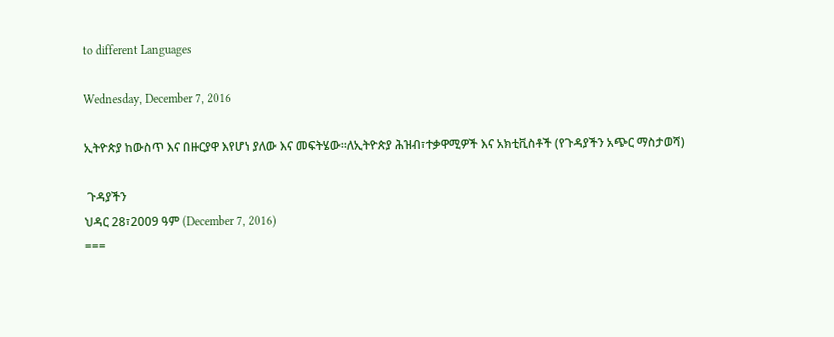to different Languages

Wednesday, December 7, 2016

ኢትዮጵያ ከውስጥ እና በዙርያዋ እየሆነ ያለው እና መፍትሄው።ለኢትዮጵያ ሕዝብ፣ተቃዋሚዎች እና አክቲቪስቶች (የጉዳያችን አጭር ማስታወሻ)

 ጉዳያችን
ህዳር 28፣2009 ዓም (December 7, 2016)
===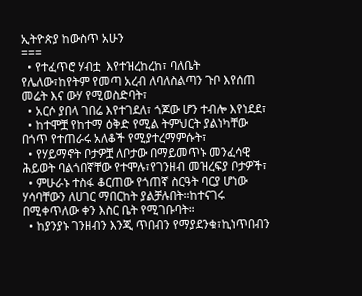ኢትዮጵያ ከውስጥ አሁን
===
  • የተፈጥሮ ሃብቷ  እየተዝረከረከ፣ ባለቤት የሌለው፣ከየትም የመጣ አረብ ለባለስልጣን ጉቦ እየሰጠ መሬት እና ውሃ የሚወስድባት፣
  • አርሶ ያበላ ገበሬ እየተገደለ፣ ጎጆው ሆን ተብሎ እየነደደ፣
  • ከተሞቿ የከተማ ዕቅድ የሚል ትምህርት ያልነካቸው በጎጥ የተጠራሩ አለቆች የሚያተረማምሱት፣
  • የሃይማኖት ቦታዎቿ ለቦታው በማይመጥኑ መንፈሳዊ ሕይወት ባልጎበኛቸው የተሞሉ፣የገንዘብ መዝረፍያ ቦታዎች፣
  • ምሁራኑ ተስፋ ቆርጠው የጎጠኛ ስርዓት ባርያ ሆነው ሃሳባቸውን ለሀገር ማበርከት ያልቻሉበት።ከተናገሩ በሚቀጥለው ቀን እስር ቤት የሚገቡባት።
  • ከያንያኑ ገንዘብን እንጂ ጥበብን የማያደንቁ፣ኪነጥበብን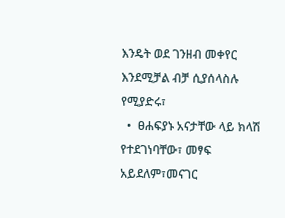እንዴት ወደ ገንዘብ መቀየር እንደሚቻል ብቻ ሲያሰላስሉ የሚያድሩ፣
  •  ፀሐፍያኑ አናታቸው ላይ ክላሽ የተደገነባቸው፣ መፃፍ አይደለም፣መናገር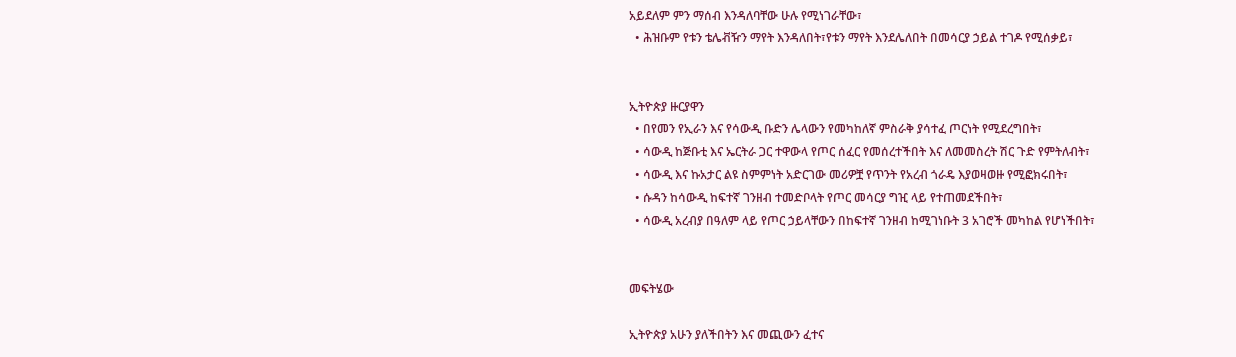አይደለም ምን ማሰብ እንዳለባቸው ሁሉ የሚነገራቸው፣
  • ሕዝቡም የቱን ቴሌቭዥን ማየት እንዳለበት፣የቱን ማየት እንደሌለበት በመሳርያ ኃይል ተገዶ የሚሰቃይ፣


ኢትዮጵያ ዙርያዋን
  • በየመን የኢራን እና የሳውዲ ቡድን ሌላውን የመካከለኛ ምስራቅ ያሳተፈ ጦርነት የሚደረግበት፣
  • ሳውዲ ከጅቡቲ እና ኤርትራ ጋር ተዋውላ የጦር ሰፈር የመሰረተችበት እና ለመመስረት ሽር ጉድ የምትለብት፣
  • ሳውዲ እና ኩአታር ልዩ ስምምነት አድርገው መሪዎቿ የጥንት የአረብ ጎራዴ እያወዛወዙ የሚፎክሩበት፣
  • ሱዳን ከሳውዲ ከፍተኛ ገንዘብ ተመድቦላት የጦር መሳርያ ግዢ ላይ የተጠመደችበት፣
  • ሳውዲ አረብያ በዓለም ላይ የጦር ኃይላቸውን በከፍተኛ ገንዘብ ከሚገነቡት 3 አገሮች መካከል የሆነችበት፣


መፍትሄው

ኢትዮጵያ አሁን ያለችበትን እና መጪውን ፈተና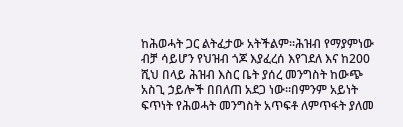ከሕወሓት ጋር ልትፈታው አትችልም።ሕዝብ የማያምነው ብቻ ሳይሆን የህዝብ ጎጆ እያፈረሰ እየገደለ እና ከ200 ሺህ በላይ ሕዝብ እስር ቤት ያሰረ መንግስት ከውጭ አስጊ ኃይሎች በበለጠ አደጋ ነው።በምንም አይነት ፍጥነት የሕወሓት መንግስት አጥፍቶ ለምጥፋት ያለመ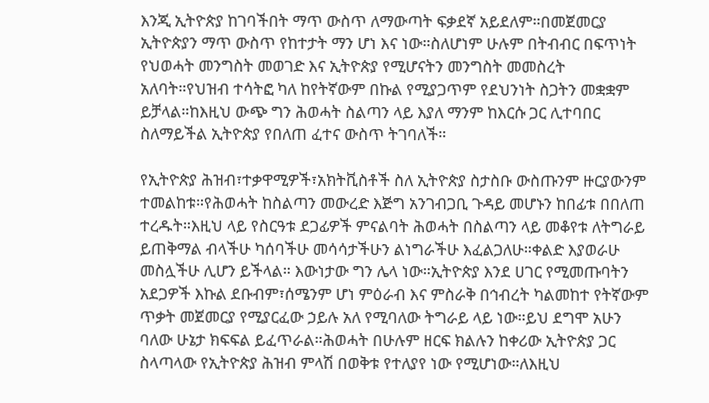እንጂ ኢትዮጵያ ከገባችበት ማጥ ውስጥ ለማውጣት ፍቃደኛ አይደለም።በመጀመርያ ኢትዮጵያን ማጥ ውስጥ የከተታት ማን ሆነ እና ነው።ስለሆነም ሁሉም በትብብር በፍጥነት የህወሓት መንግስት መወገድ እና ኢትዮጵያ የሚሆናትን መንግስት መመስረት አለባት።የህዝብ ተሳትፎ ካለ ከየትኛውም በኩል የሚያጋጥም የደህንነት ስጋትን መቋቋም ይቻላል።ከእዚህ ውጭ ግን ሕወሓት ስልጣን ላይ እያለ ማንም ከእርሱ ጋር ሊተባበር ስለማይችል ኢትዮጵያ የበለጠ ፈተና ውስጥ ትገባለች።

የኢትዮጵያ ሕዝብ፣ተቃዋሚዎች፣አክትቪስቶች ስለ ኢትዮጵያ ስታስቡ ውስጡንም ዙርያውንም ተመልከቱ።የሕወሓት ከስልጣን መውረድ እጅግ አንገብጋቢ ጉዳይ መሆኑን ከበፊቱ በበለጠ ተረዱት።እዚህ ላይ የስርዓቱ ደጋፊዎች ምናልባት ሕወሓት በስልጣን ላይ መቆየቱ ለትግራይ ይጠቅማል ብላችሁ ካሰባችሁ መሳሳታችሁን ልነግራችሁ እፈልጋለሁ።ቀልድ እያወራሁ መስሏችሁ ሊሆን ይችላል። እውነታው ግን ሌላ ነው።ኢትዮጵያ እንደ ሀገር የሚመጡባትን አደጋዎች እኩል ደቡብም፣ሰሜንም ሆነ ምዕራብ እና ምስራቅ በኅብረት ካልመከተ የትኛውም ጥቃት መጀመርያ የሚያርፈው ኃይሉ አለ የሚባለው ትግራይ ላይ ነው።ይህ ደግሞ አሁን ባለው ሁኔታ ክፍፍል ይፈጥራል።ሕወሓት በሁሉም ዘርፍ ክልሉን ከቀሪው ኢትዮጵያ ጋር ስላጣላው የኢትዮጵያ ሕዝብ ምላሽ በወቅቱ የተለያየ ነው የሚሆነው።ለእዚህ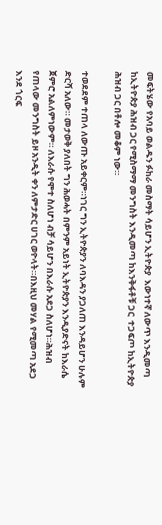መፍትሄው የአባይ ወልዱን ፉከራ መስማት ሳይሆን ኢትዮጵያ  እውነተኛ ለውጥ እንዲመጣ ከኢትዮጵያ ሕዝብ ጋር የሚስማማ መንግስት እንዲመጣ ከእንቅፋቶቹ ጋር  ተጋፍጦ ከኢትዮጵያ ሕዝብ ጋር በቶሎ መቆም ነው።

ተወደደም ተጠላ ለውጡ አይቀርም።ነገር ግን ኢትዮጵያን ለባእዳን ያጋለጠ እንዳይሆን ሁሉም ድርሻ አለው። መታወቅ ያለበት ግን ሕወሓት በምንም አይነት ኢትዮጵያን እንዲያድናት ከእራሴ ጀምሮ አልለምነውም። ለእራሱ የሞተ ስለሆነ ብቻ ሳይሆን በእራሱ አደጋ ስለሆነ።ሕዝብ የጠላው መንግስት ይዞ አንዲት ቀን ለምታድር ሀገር ወዮላት።በእዚህ መሃል የሚመጣ አደጋ እንደ ጎርፍ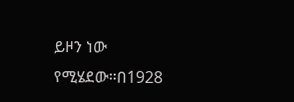ይዞን ነው የሚሄደው።በ1928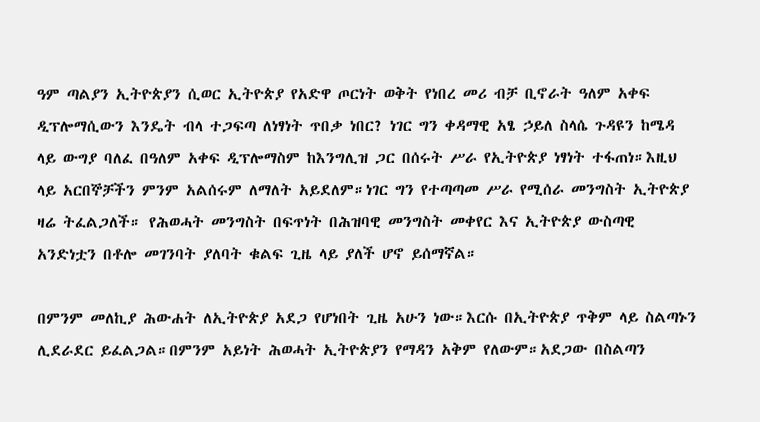ዓም ጣልያን ኢትዮጵያን ሲወር ኢትዮጵያ የአድዋ ጦርነት ወቅት የነበረ መሪ ብቻ ቢኖራት ዓለም አቀፍ ዲፕሎማሲውን እንዴት ብላ ተጋፍጣ ለነፃነት ጥበቃ ነበር? ነገር ግን ቀዳማዊ አፄ ኃይለ ስላሴ ጉዳዩን ከሜዳ ላይ ውግያ ባለፈ በዓለም አቀፍ ዲፕሎማስም ከእንግሊዝ ጋር በሰሩት ሥራ የኢትዮጵያ ነፃነት ተፋጠነ።እዚህ ላይ አርበኞቻችን ምንም አልሰሩም ለማለት አይደለም።ነገር ግን የተጣጣመ ሥራ የሚሰራ መንግስት ኢትዮጵያ ዛሬ ትፈልጋለች። የሕወሓት መንግስት በፍጥነት በሕዝባዊ መንግስት መቀየር እና ኢትዮጵያ ውስጣዊ አንድነቷን በቶሎ መገንባት ያለባት ቁልፍ ጊዜ ላይ ያለች ሆኖ ይሰማኛል።

በምንም መለኪያ ሕውሐት ለኢትዮጵያ አደጋ የሆነበት ጊዜ አሁን ነው።እርሱ በኢትዮጵያ ጥቅም ላይ ስልጣኑን ሊደራደር ይፈልጋል።በምንም አይነት ሕወሓት ኢትዮጵያን የማዳን አቅም የለውም።አደጋው በስልጣን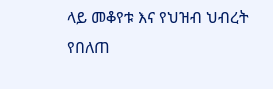ላይ መቆየቱ እና የህዝብ ህብረት የበለጠ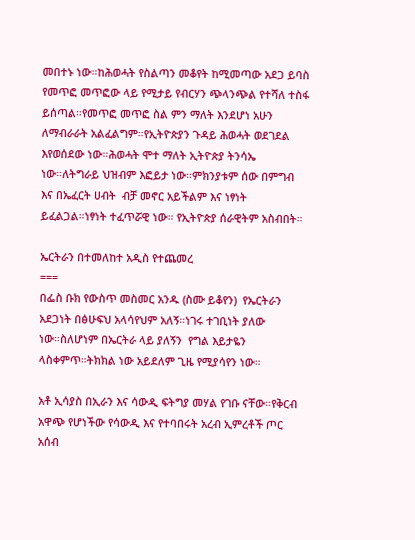መበተኑ ነው።ከሕወሓት የስልጣን መቆየት ከሚመጣው አደጋ ይባስ  የመጥፎ መጥፎው ላይ የሚታይ የብርሃን ጭላንጭል የተሻለ ተስፋ ይሰጣል።የመጥፎ መጥፎ ስል ምን ማለት እንደሆነ አሁን ለማብራራት አልፈልግም።የኢትዮጵያን ጉዳይ ሕወሓት ወደገደል እየወሰደው ነው።ሕወሓት ሞተ ማለት ኢትዮጵያ ትንሳኤ ነው።ለትግራይ ህዝብም እፎይታ ነው።ምክንያቱም ሰው በምግብ እና በኤፈርት ሀብት  ብቻ መኖር አይችልም እና ነፃነት ይፈልጋል።ነፃነት ተፈጥሯዊ ነው። የኢትዮጵያ ሰራዊትም አስብበት።

ኤርትራን በተመለከተ አዲስ የተጨመረ
===
በፌስ ቡክ የውስጥ መስመር አንዱ (ስሙ ይቆየን)  የኤርትራን አደጋነት በፅሁፍህ አላሳየህም አለኝ።ነገሩ ተገቢነት ያለው ነው።ስለሆነም በኤርትራ ላይ ያለኝን  የግል እይታዬን ላስቀምጥ።ትክክል ነው አይደለም ጊዜ የሚያሳየን ነው።

አቶ ኢሳያስ በኢራን እና ሳውዲ ፍትግያ መሃል የገቡ ናቸው።የቅርብ አዋጭ የሆነችው የሳውዲ እና የተባበሩት አረብ ኢምረቶች ጦር አሰብ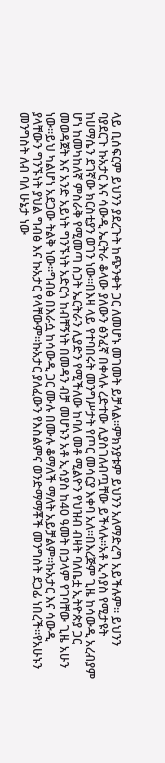ላይ ቢሰፍርም ይህንን ያደረጉት ከጭንቀት ጋር ለመሆኑ መገመት ይቻላል።ምክንያቱም ይህንን አለማድረግ አይችሉም። ይህንን ባያደርጉ ኩአታር እና ሳውዲ ኤርትራ ቆላው ያለውን ፅንፈኛ በቀላሉ ረድተው ሊያስገለብጧቸው ይችላሉ።አቶ ኢሳያስ የሚታዩት ከሀማሴን ደገኛው ክርስቲያን ወገን ነው።በእዛ ላይ የተባበሩት መንግሥታት የጦር መሳርያ እቀባ አለ።በእረጅም ጊዜ ከሳውዲ አረብያም ሆነ ከመካከለኛ ምስራቅ የሚመጣ ስጋት ኤርትራን ሊያድን የሚችለው ከባለ መቶ ሚልዮን የህዝብ ብዛት ባለቤቷ ኢትዮጵያ ጋር መወዳጀት እና አንድ አይነት ግንኙነት አድርጎ ከብቸኝነት በመዳን ብቻ መሆኑን አቶ ኢሳያስ ከ40 ዓመት በኃላም የገባቸው ጊዜ አሁን ነው።ይህ ካልሆነ አደጋው ትልቅ ነው።ግብፅ በእራሷ ከሳውዲ ጋር ሙሉ በሙሉ ቆማለች ማለት አይቻልም።ኩአታር እና ሳውዲ ያላቸውን ግንኙነት ያህል ግብፅ እና ኩአታር የላቸውም።ኩአታር ያለፈውን የእስልምና ወንድማማቾች መንግስት ደጋፊ ነበረች።የአሁኑን መንግስት ለብ ባለ ሁኔታ ነው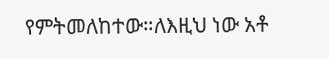የምትመለከተው።ለእዚህ ነው አቶ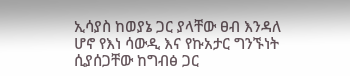ኢሳያስ ከወያኔ ጋር ያላቸው ፀብ እንዳለ ሆኖ የእነ ሳውዲ እና የኩአታር ግንኙነት ሲያሰጋቸው ከግብፅ ጋር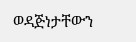ወዳጅነታቸውን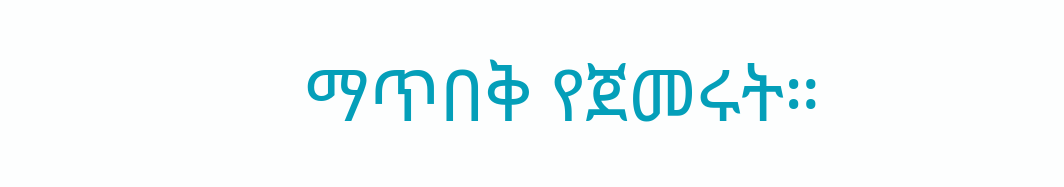ማጥበቅ የጀመሩት።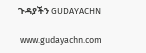ጉዳያችን GUDAYACHN

 www.gudayachn.com